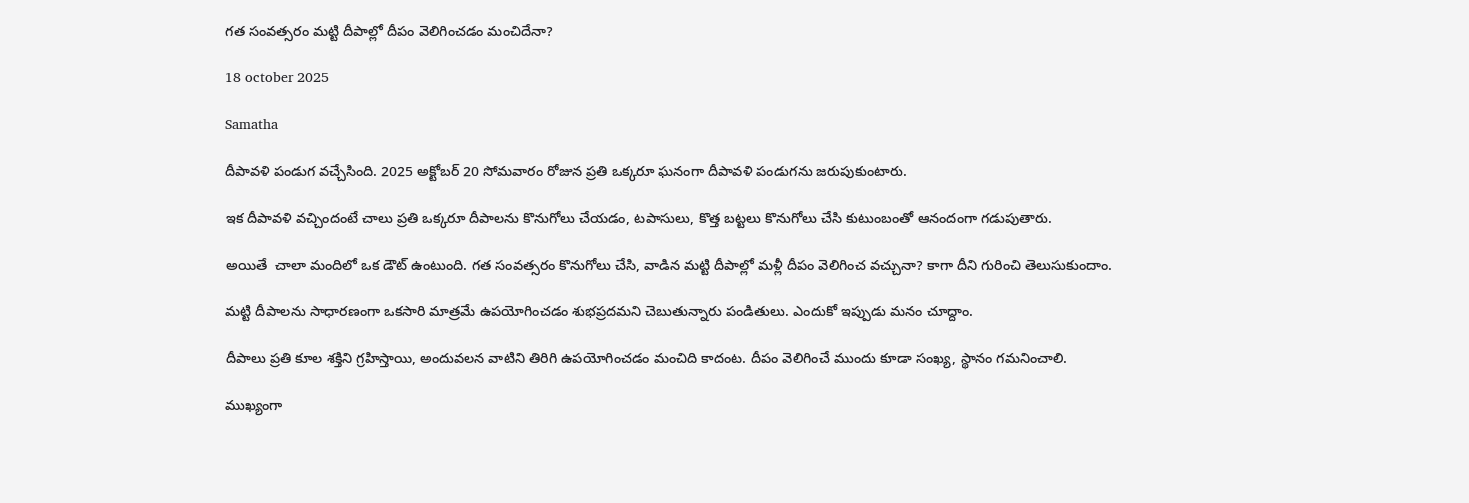గత సంవత్సరం మట్టి దీపాల్లో దీపం వెలిగించడం మంచిదేనా?

18 october 2025

Samatha

దీపావళి పండుగ వచ్చేసింది. 2025 అక్టోబర్ 20 సోమవారం రోజున ప్రతి ఒక్కరూ ఘనంగా దీపావళి పండుగను జరుపుకుంటారు.

ఇక దీపావళి వచ్చిందంటే చాలు ప్రతి ఒక్కరూ దీపాలను కొనుగోలు చేయడం, టపాసులు, కొత్త బట్టలు కొనుగోలు చేసి కుటుంబంతో ఆనందంగా గడుపుతారు.

అయితే  చాలా మందిలో ఒక డౌట్ ఉంటుంది. గత సంవత్సరం కొనుగోలు చేసి, వాడిన మట్టి దీపాల్లో మళ్లీ దీపం వెలిగించ వచ్చునా? కాగా దీని గురించి తెలుసుకుందాం.

మట్టి దీపాలను సాధారణంగా ఒకసారి మాత్రమే ఉపయోగించడం శుభప్రదమని చెబుతున్నారు పండితులు. ఎందుకో ఇప్పుడు మనం చూద్దాం.

దీపాలు ప్రతి కూల శక్తిని గ్రహిస్తాయి, అందువలన వాటిని తిరిగి ఉపయోగించడం మంచిది కాదంట. దీపం వెలిగించే ముందు కూడా సంఖ్య, స్థానం గమనించాలి.

ముఖ్యంగా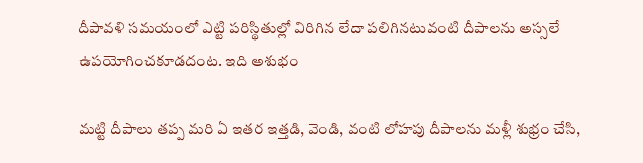దీపావళి సమయంలో ఎట్టి పరిస్థితుల్లో విరిగిన లేదా పలిగినటువంటి దీపాలను అస్సలే ఉపయోగించకూడదంట. ఇది అశుభం

మట్టి దీపాలు తప్ప మరి ఏ ఇతర ఇత్తడి, వెండి, వంటి లోహపు దీపాలను మళ్లీ శుభ్రం చేసి,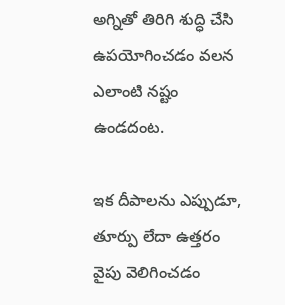అగ్నితో తిరిగి శుద్ధి చేసి ఉపయోగించడం వలన ఎలాంటి నష్టం ఉండదంట.

ఇక దీపాలను ఎప్పుడూ, తూర్పు లేదా ఉత్తరం వైపు వెలిగించడం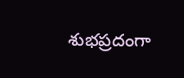శుభప్రదంగా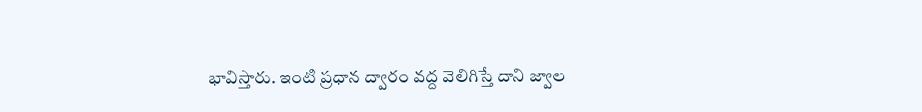భావిస్తారు. ఇంటి ప్రధాన ద్వారం వద్ద వెలిగిస్తే దాని జ్వాల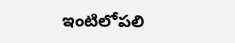ఇంటిలోపలి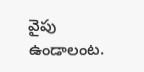వైపు ఉండాలంట.